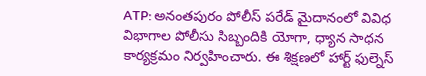ATP: అనంతపురం పోలీస్ పరేడ్ మైదానంలో వివిధ విభాగాల పోలీసు సిబ్బందికి యోగా, ధ్యాన సాధన కార్యక్రమం నిర్వహించారు. ఈ శిక్షణలో హార్ట్ ఫుల్నెస్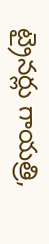ట్రైనర్లు గాయత్రి,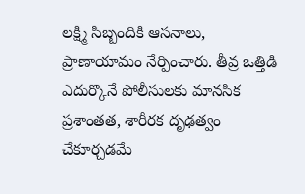లక్ష్మి సిబ్బందికి ఆసనాలు, ప్రాణాయామం నేర్పించారు. తీవ్ర ఒత్తిడి ఎదుర్కొనే పోలీసులకు మానసిక ప్రశాంతత, శారీరక దృఢత్వం చేకూర్చడమే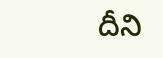దీని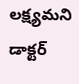లక్ష్యమని డాక్టర్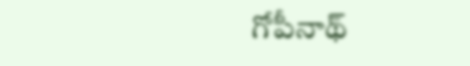గోపీనాథ్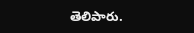తెలిపారు.